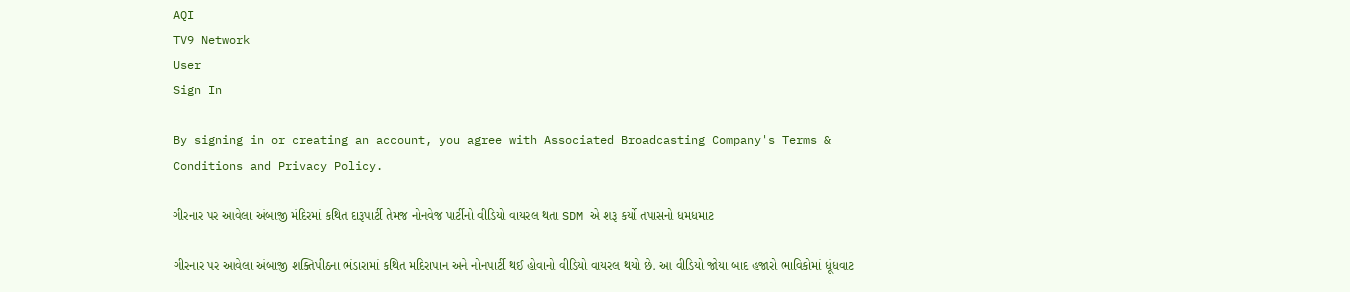AQI
TV9 Network
User
Sign In

By signing in or creating an account, you agree with Associated Broadcasting Company's Terms & Conditions and Privacy Policy.

ગીરનાર પર આવેલા અંબાજી મંદિરમાં કથિત દારૂપાર્ટી તેમજ નોનવેજ પાર્ટીનો વીડિયો વાયરલ થતા SDM એ શરૂ કર્યો તપાસનો ધમધમાટ

ગીરનાર પર આવેલા અંબાજી શક્તિપીઠના ભંડારામાં કથિત મદિરાપાન અને નોનપાર્ટી થઈ હોવાનો વીડિયો વાયરલ થયો છે. આ વીડિયો જોયા બાદ હજારો ભાવિકોમાં ધૂંધવાટ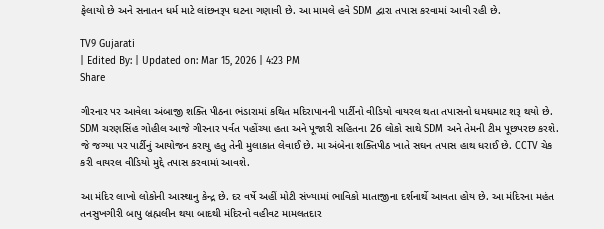ફેલાયો છે અને સનાતન ધર્મ માટે લાંછનરૂપ ઘટના ગણાવી છે. આ મામલે હવે SDM દ્વારા તપાસ કરવામાં આવી રહી છે.

TV9 Gujarati
| Edited By: | Updated on: Mar 15, 2026 | 4:23 PM
Share

ગીરનાર પર આવેલા અંબાજી શક્તિ પીઠના ભંડારામાં કથિત મદિરાપાનની પાર્ટીનો વીડિયો વાયરલ થતા તપાસનો ધમધમાટ શરૂ થયો છે. SDM ચરણસિંહ ગોહીલ આજે ગીરનાર પર્વત પહોંચ્યા હતા અને પૂજારી સહિતના 26 લોકો સાથે SDM અને તેમની ટીમ પૂછપરછ કરશે. જે જગ્યા પર પાર્ટીનું આયોજન કરાયુ હતુ તેની મુલાકાત લેવાઈ છે. મા અંબેના શક્તિપીઠ ખાતે સઘન તપાસ હાથ ધરાઈ છે. CCTV ચેક કરી વાયરલ વીડિયો મુદ્દે તપાસ કરવામાં આવશે.

આ મંદિર લાખો લોકોની આસ્થાનુ કેન્દ્ર છે. દર વર્ષે અહીં મોટી સંખ્યામાં ભાવિકો માતાજીના દર્શનાર્થે આવતા હોય છે. આ મંદિરના મહંત તનસુખગીરી બાપુ બ્રહ્મલીન થયા બાદથી મંદિરનો વહીવટ મામલતદાર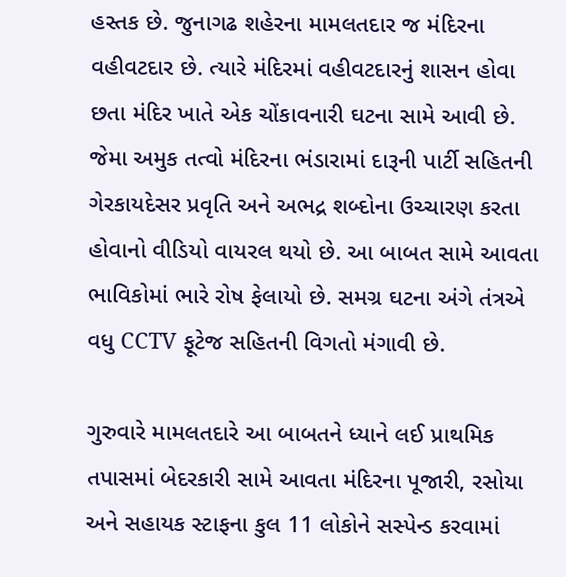હસ્તક છે. જુનાગઢ શહેરના મામલતદાર જ મંદિરના વહીવટદાર છે. ત્યારે મંદિરમાં વહીવટદારનું શાસન હોવા છતા મંદિર ખાતે એક ચોંકાવનારી ઘટના સામે આવી છે. જેમા અમુક તત્વો મંદિરના ભંડારામાં દારૂની પાર્ટી સહિતની ગેરકાયદેસર પ્રવૃતિ અને અભદ્ર શબ્દોના ઉચ્ચારણ કરતા હોવાનો વીડિયો વાયરલ થયો છે. આ બાબત સામે આવતા ભાવિકોમાં ભારે રોષ ફેલાયો છે. સમગ્ર ઘટના અંગે તંત્રએ વધુ CCTV ફૂટેજ સહિતની વિગતો મંગાવી છે.

ગુરુવારે મામલતદારે આ બાબતને ધ્યાને લઈ પ્રાથમિક તપાસમાં બેદરકારી સામે આવતા મંદિરના પૂજારી, રસોયા અને સહાયક સ્ટાફના કુલ 11 લોકોને સસ્પેન્ડ કરવામાં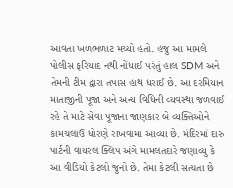આવતા ખળભળાટ મચ્યો હતો. હજુ આ મામલે પોલીસ ફરિયાદ નથી નોંધાઈ પરંતું હાલ SDM અને તેમની ટીમ દ્વારા તપાસ હાથ ધરાઈ છે. આ દરમિયાન માતાજીની પૂજા અને અન્ય વિધિની વ્યવસ્થા જળવાઈ રહે તે માટે સેવા પૂજાના જાણકાર બે વ્યક્તિઓને કામચલાઉ ધોરણે રાખવામા આવ્યા છે. મંદિરમાં દારુ પાર્ટની વાયરલ ક્લિપ અંગે મામલતદારે જણાવ્યુ કે આ વીડિયો કેટલો જુનો છે. તેમા કેટલી સત્યતા છે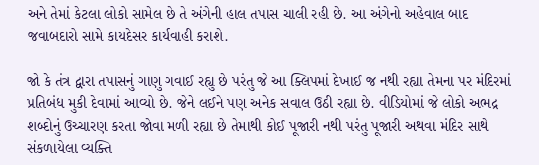અને તેમાં કેટલા લોકો સામેલ છે તે અંગેની હાલ તપાસ ચાલી રહી છે. આ અંગેનો અહેવાલ બાદ જવાબદારો સામે કાયદેસર કાર્યવાહી કરાશે.

જો કે તંત્ર દ્વારા તપાસનું ગાણુ ગવાઈ રહ્યુ છે પરંતુ જે આ ક્લિપમાં દેખાઈ જ નથી રહ્યા તેમના પર મંદિરમાં પ્રતિબંધ મુકી દેવામાં આવ્યો છે. જેને લઈને પણ અનેક સવાલ ઉઠી રહ્યા છે. વીડિયોમાં જે લોકો અભદ્ર શબ્દોનું ઉચ્ચારણ કરતા જોવા મળી રહ્યા છે તેમાથી કોઈ પૂજારી નથી પરંતુ પૂજારી અથવા મંદિર સાથે સંકળાયેલા વ્યક્તિ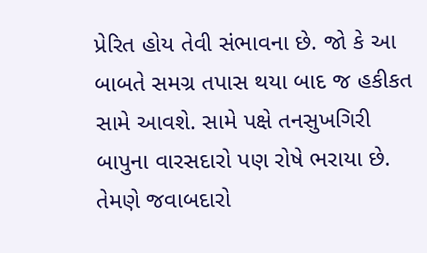પ્રેરિત હોય તેવી સંભાવના છે. જો કે આ બાબતે સમગ્ર તપાસ થયા બાદ જ હકીકત સામે આવશે. સામે પક્ષે તનસુખગિરી બાપુના વારસદારો પણ રોષે ભરાયા છે. તેમણે જવાબદારો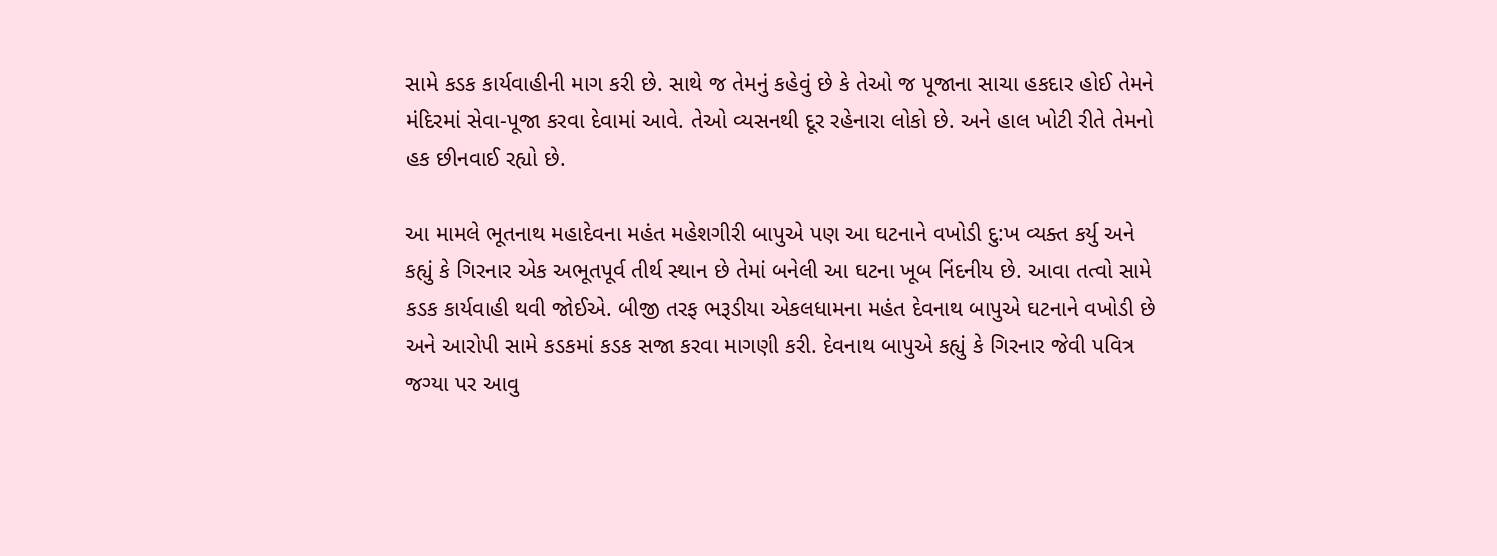સામે કડક કાર્યવાહીની માગ કરી છે. સાથે જ તેમનું કહેવું છે કે તેઓ જ પૂજાના સાચા હકદાર હોઈ તેમને મંદિરમાં સેવા-પૂજા કરવા દેવામાં આવે. તેઓ વ્યસનથી દૂર રહેનારા લોકો છે. અને હાલ ખોટી રીતે તેમનો હક છીનવાઈ રહ્યો છે.

આ મામલે ભૂતનાથ મહાદેવના મહંત મહેશગીરી બાપુએ પણ આ ઘટનાને વખોડી દુ:ખ વ્યક્ત કર્યુ અને કહ્યું કે ગિરનાર એક અભૂતપૂર્વ તીર્થ સ્થાન છે તેમાં બનેલી આ ઘટના ખૂબ નિંદનીય છે. આવા તત્વો સામે કડક કાર્યવાહી થવી જોઈએ. બીજી તરફ ભરૂડીયા એકલધામના મહંત દેવનાથ બાપુએ ઘટનાને વખોડી છે અને આરોપી સામે કડકમાં કડક સજા કરવા માગણી કરી. દેવનાથ બાપુએ કહ્યું કે ગિરનાર જેવી પવિત્ર જગ્યા પર આવુ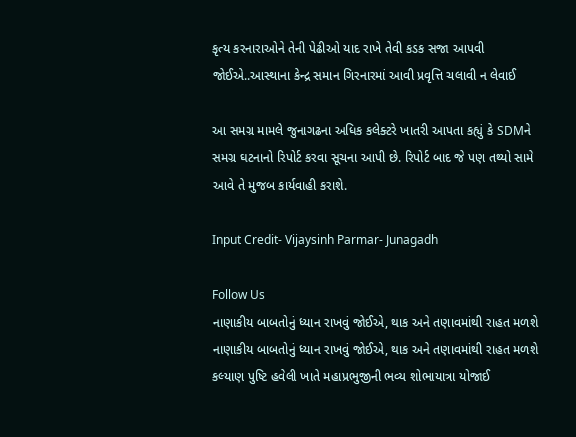કૃત્ય કરનારાઓને તેની પેઢીઓ યાદ રાખે તેવી કડક સજા આપવી જોઈએ..આસ્થાના કેન્દ્ર સમાન ગિરનારમાં આવી પ્રવૃત્તિ ચલાવી ન લેવાઈ

આ સમગ્ર મામલે જુનાગઢના અધિક કલેક્ટરે ખાતરી આપતા કહ્યું કે SDMને સમગ્ર ઘટનાનો રિપોર્ટ કરવા સૂચના આપી છે. રિપોર્ટ બાદ જે પણ તથ્યો સામે આવે તે મુજબ કાર્યવાહી કરાશે.

Input Credit- Vijaysinh Parmar- Junagadh

Follow Us
નાણાકીય બાબતોનું ધ્યાન રાખવું જોઈએ, થાક અને તણાવમાંથી રાહત મળશે
નાણાકીય બાબતોનું ધ્યાન રાખવું જોઈએ, થાક અને તણાવમાંથી રાહત મળશે
કલ્યાણ પુષ્ટિ હવેલી ખાતે મહાપ્રભુજીની ભવ્ય શોભાયાત્રા યોજાઈ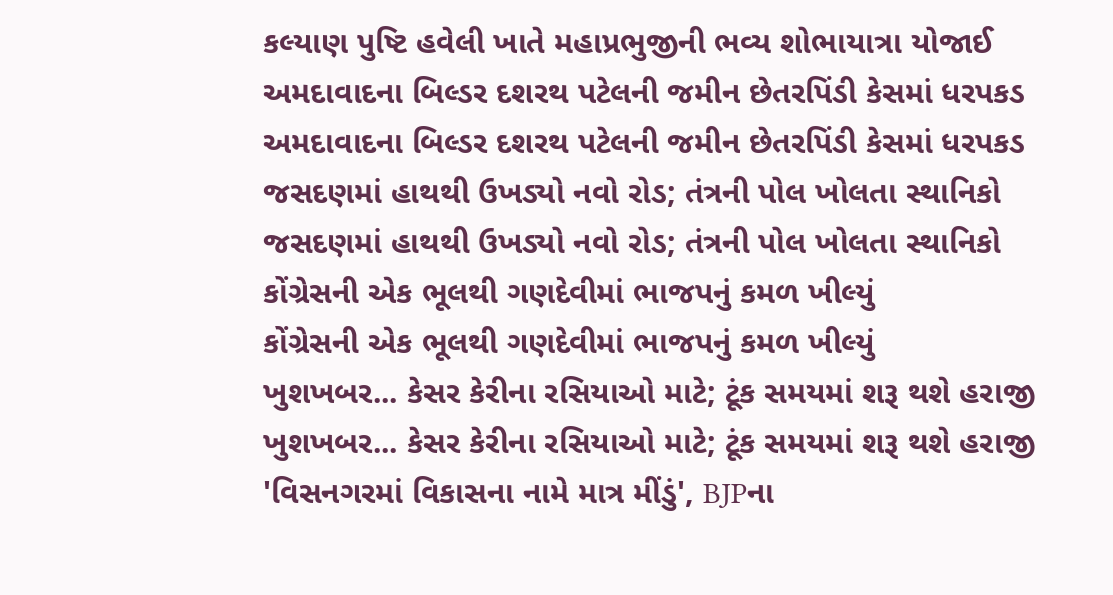કલ્યાણ પુષ્ટિ હવેલી ખાતે મહાપ્રભુજીની ભવ્ય શોભાયાત્રા યોજાઈ
અમદાવાદના બિલ્ડર દશરથ પટેલની જમીન છેતરપિંડી કેસમાં ધરપકડ
અમદાવાદના બિલ્ડર દશરથ પટેલની જમીન છેતરપિંડી કેસમાં ધરપકડ
જસદણમાં હાથથી ઉખડ્યો નવો રોડ; તંત્રની પોલ ખોલતા સ્થાનિકો
જસદણમાં હાથથી ઉખડ્યો નવો રોડ; તંત્રની પોલ ખોલતા સ્થાનિકો
કોંગ્રેસની એક ભૂલથી ગણદેવીમાં ભાજપનું કમળ ખીલ્યું
કોંગ્રેસની એક ભૂલથી ગણદેવીમાં ભાજપનું કમળ ખીલ્યું
ખુશખબર... કેસર કેરીના રસિયાઓ માટે; ટૂંક સમયમાં શરૂ થશે હરાજી
ખુશખબર... કેસર કેરીના રસિયાઓ માટે; ટૂંક સમયમાં શરૂ થશે હરાજી
'વિસનગરમાં વિકાસના નામે માત્ર મીંડું', BJPના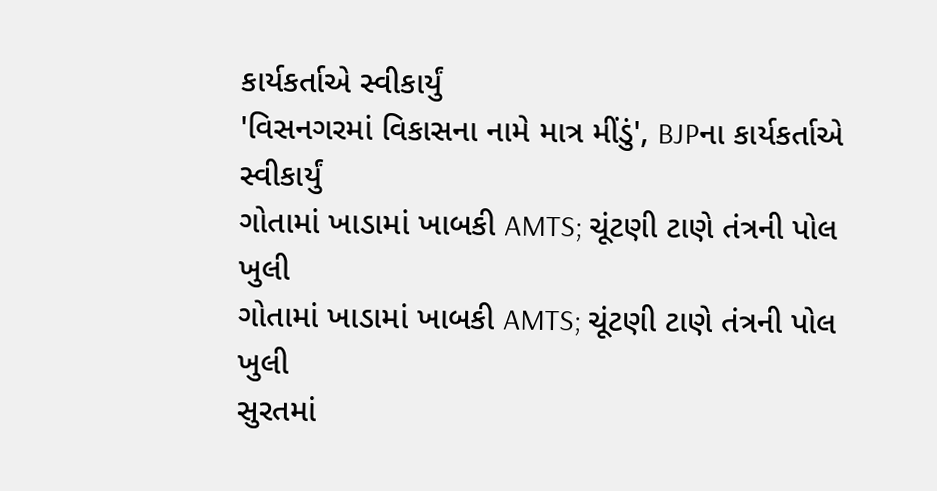કાર્યકર્તાએ સ્વીકાર્યું
'વિસનગરમાં વિકાસના નામે માત્ર મીંડું', BJPના કાર્યકર્તાએ સ્વીકાર્યું
ગોતામાં ખાડામાં ખાબકી AMTS; ચૂંટણી ટાણે તંત્રની પોલ ખુલી
ગોતામાં ખાડામાં ખાબકી AMTS; ચૂંટણી ટાણે તંત્રની પોલ ખુલી
સુરતમાં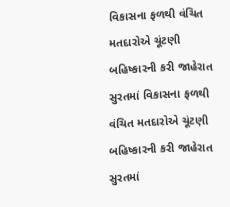વિકાસના ફળથી વંચિત મતદારોએ ચૂંટણી બહિષ્કારની કરી જાહેરાત
સુરતમાં વિકાસના ફળથી વંચિત મતદારોએ ચૂંટણી બહિષ્કારની કરી જાહેરાત
સુરતમાં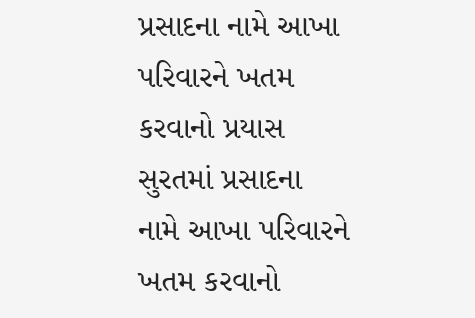પ્રસાદના નામે આખા પરિવારને ખતમ કરવાનો પ્રયાસ
સુરતમાં પ્રસાદના નામે આખા પરિવારને ખતમ કરવાનો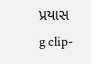પ્રયાસ
g clip-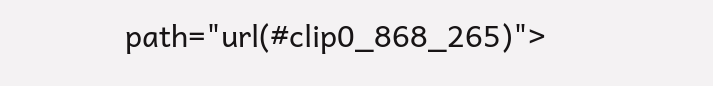path="url(#clip0_868_265)">